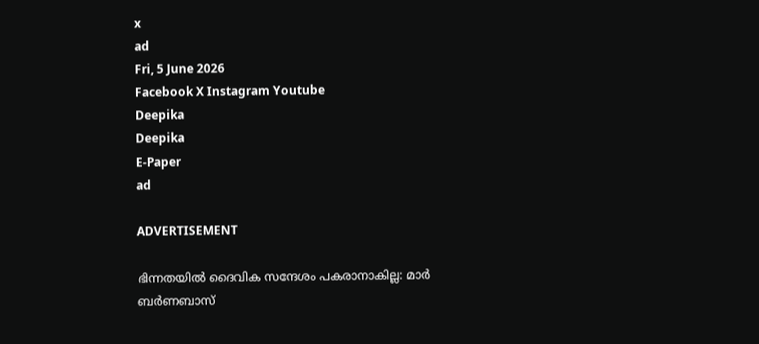x
ad
Fri, 5 June 2026
Facebook X Instagram Youtube
Deepika
Deepika
E-Paper
ad

ADVERTISEMENT

ഭിന്നതയിൽ ദൈവിക സന്ദേശം പകരാനാകില്ല: മാർ ബർണബാസ്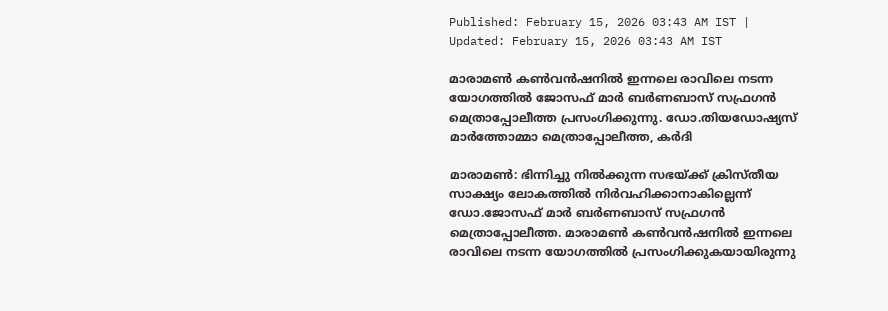Published: February 15, 2026 03:43 AM IST | Updated: February 15, 2026 03:43 AM IST

മാരാമൺ കൺവൻഷനിൽ ഇന്നലെ രാവിലെ നടന്ന യോഗത്തിൽ ജോസഫ് മാർ ബർണബാസ് സഫ്രഗൻ മെത്രാപ്പോലീത്ത പ്രസംഗിക്കുന്നു. ഡോ.തിയഡോഷ്യസ് മാർത്തോമ്മാ മെത്രാപ്പോലീത്ത, കർദി

മാരാമൺ: ഭിന്നിച്ചു നിൽക്കുന്ന സഭയ്ക്ക് ക്രിസ്തീയ സാക്ഷ്യം ലോകത്തിൽ നിർവഹിക്കാനാകില്ലെന്ന് ഡോ.ജോസഫ് മാർ ബർണബാസ് സഫ്രഗൻ മെത്രാപ്പോലീത്ത. മാരാമൺ കൺവൻഷനിൽ ഇന്നലെ രാവിലെ നടന്ന യോഗത്തിൽ പ്രസംഗിക്കുകയായിരുന്നു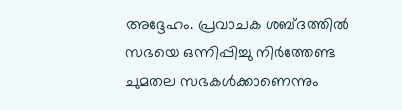അദ്ദേഹം. പ്രവാചക ശബ്ദത്തിൽ സഭയെ ഒന്നിപ്പിച്ചു നിർത്തേണ്ട ചുമതല സഭകൾക്കാണെന്നും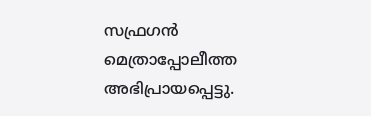സഫ്രഗൻ മെത്രാപ്പോലീത്ത അഭിപ്രായപ്പെട്ടു.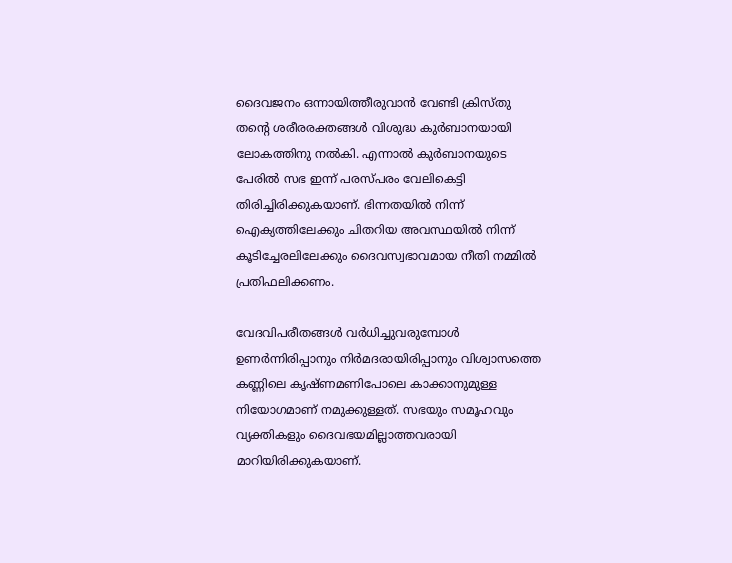ദൈവജനം ഒന്നായിത്തീരുവാന്‍ വേണ്ടി ക്രിസ്തു തന്‍റെ ശരീരരക്തങ്ങള്‍ വിശുദ്ധ കുർബാനയായി ലോകത്തിനു നല്‍കി. എന്നാല്‍ കുർബാനയുടെ പേരില്‍ സഭ ഇന്ന് പരസ്പരം വേലികെട്ടി തിരിച്ചിരിക്കുകയാണ്. ഭിന്നതയില്‍ നിന്ന് ഐക്യത്തിലേക്കും ചിതറിയ അവസ്ഥയില്‍ നിന്ന് കൂടിച്ചേരലിലേക്കും ദൈവസ്വഭാവമായ നീതി നമ്മില്‍ പ്രതിഫലിക്കണം.

വേദവിപരീതങ്ങള്‍ വർധിച്ചുവരുമ്പോള്‍ ഉണര്‍ന്നിരിപ്പാനും നിര്‍മദരായിരിപ്പാനും വിശ്വാസത്തെ കണ്ണിലെ കൃഷ്ണമണിപോലെ കാക്കാനുമുള്ള നിയോഗമാണ് നമുക്കുള്ളത്. സഭയും സമൂഹവും വ്യക്തികളും ദൈവഭയമില്ലാത്തവരായി മാറിയിരിക്കുകയാണ്.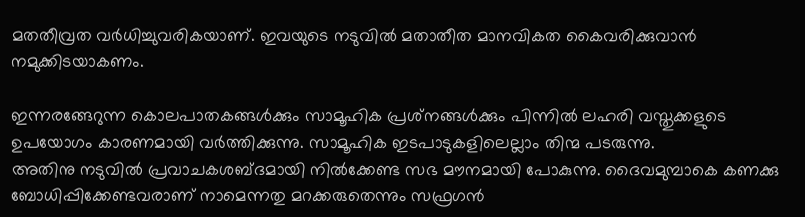മതതീവ്രത വര്‍ധിച്ചുവരികയാണ്. ഇവയുടെ നടുവില്‍ മതാതീത മാനവികത കൈവരിക്കുവാന്‍ നമുക്കിടയാകണം.

ഇന്നരങ്ങേറുന്ന കൊലപാതകങ്ങള്‍ക്കും സാമൂഹിക പ്രശ്‌നങ്ങള്‍ക്കും പിന്നില്‍ ലഹരി വസ്തുക്കളുടെ ഉപയോഗം കാരണമായി വര്‍ത്തിക്കുന്നു. സാമൂഹിക ഇടപാടുകളിലെല്ലാം തിന്മ പടരുന്നു.
അതിനു നടുവില്‍ പ്രവാചകശബ്ദമായി നില്‍ക്കേണ്ട സഭ മൗനമായി പോകുന്നു. ദൈവമുമ്പാകെ കണക്കു ബോധിപ്പിക്കേണ്ടവരാണ് നാമെന്നതു മറക്കരുതെന്നും സഫ്രഗൻ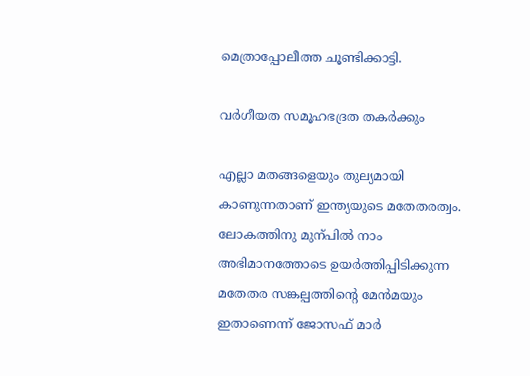മെത്രാപ്പോലീത്ത ചൂണ്ടിക്കാട്ടി.

വർഗീയത സമൂഹഭദ്രത തകർക്കും

എല്ലാ മതങ്ങളെയും തുല്യമായി കാണുന്നതാണ് ഇന്ത്യയുടെ മതേതരത്വം. ലോകത്തിനു മുന്പിൽ നാം അഭിമാനത്തോടെ ഉയർത്തിപ്പിടിക്കുന്ന മതേതര സങ്കല്പത്തിന്‍റെ മേൻമയും ഇതാണെന്ന് ജോസഫ് മാർ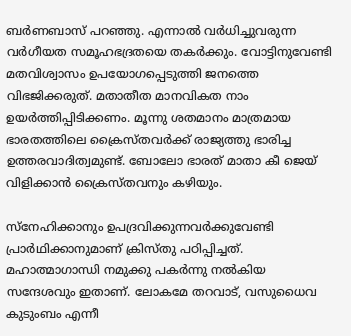ബർണബാസ് പറഞ്ഞു. എന്നാൽ വർധിച്ചുവരുന്ന വർഗീയത സമൂഹഭദ്രതയെ തകർക്കും. വോട്ടിനുവേണ്ടി മതവിശ്വാസം ഉപയോഗപ്പെടുത്തി ജനത്തെ വിഭജിക്കരുത്. മതാതീത മാനവികത നാം ഉയർത്തിപ്പിടിക്കണം. മൂന്നു ശതമാനം മാത്രമായ ഭാരതത്തിലെ ക്രൈസ്തവർക്ക് രാജ്യത്തു ഭാരിച്ച ഉത്തരവാദിത്വമുണ്ട്. ബോലോ ഭാരത് മാതാ കീ ജെയ് വിളിക്കാൻ ക്രൈസ്തവനും കഴിയും.

സ്നേഹിക്കാനും ഉപദ്രവിക്കുന്നവർക്കുവേണ്ടി പ്രാർഥിക്കാനുമാണ് ക്രിസ്തു പഠിപ്പിച്ചത്. മഹാത്മാഗാന്ധി നമുക്കു പകർന്നു നൽകിയ സന്ദേശവും ഇതാണ്. ലോകമേ തറവാട്, വസുധൈവ കുടുംബം എന്നീ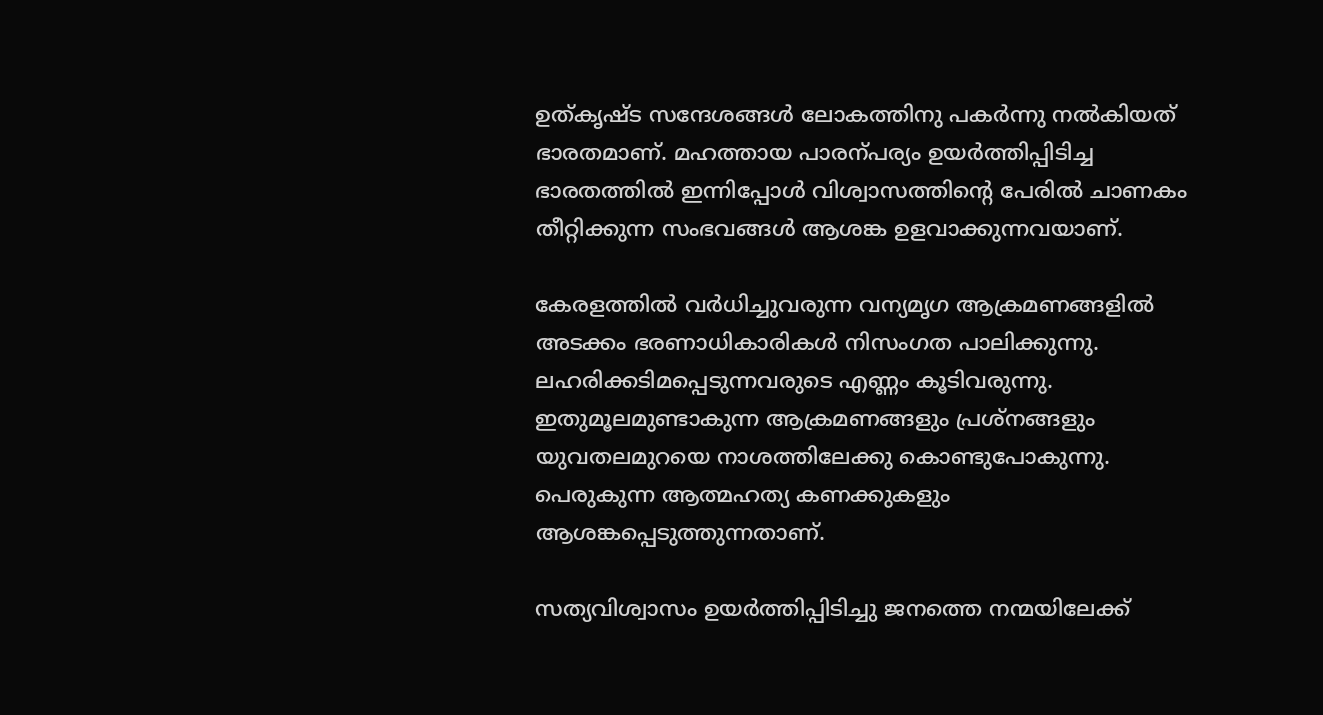ഉത്കൃഷ്ട സന്ദേശങ്ങൾ‌ ലോകത്തിനു പകർന്നു നൽകിയത് ഭാരതമാണ്. മഹത്തായ പാരന്പര്യം ഉയർത്തിപ്പിടിച്ച ഭാരതത്തിൽ ഇന്നിപ്പോൾ വിശ്വാസത്തിന്‍റെ പേരിൽ ചാണകം തീറ്റിക്കുന്ന സംഭവങ്ങൾ ആശങ്ക ഉളവാക്കുന്നവയാണ്.

കേരളത്തിൽ വർധിച്ചുവരുന്ന വന്യമൃഗ ആക്രമണങ്ങളിൽ അടക്കം ഭരണാധികാരികൾ നിസംഗത പാലിക്കുന്നു. ലഹരിക്കടിമപ്പെടുന്നവരുടെ എണ്ണം കൂടിവരുന്നു. ഇതുമൂലമുണ്ടാകുന്ന ആക്രമണങ്ങളും പ്രശ്നങ്ങളും യുവതലമുറയെ നാശത്തിലേക്കു കൊണ്ടുപോകുന്നു. പെരുകുന്ന ആത്മഹത്യ കണക്കുകളും ആശങ്കപ്പെടുത്തുന്നതാണ്.

സത്യവിശ്വാസം ഉ‍യർത്തിപ്പിടിച്ചു ജനത്തെ നന്മയിലേക്ക്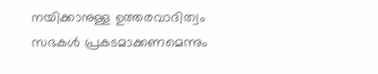നയിക്കാനുള്ള ഉത്തരവാദിത്വം സഭകൾ പ്രകടമാക്കണമെന്നും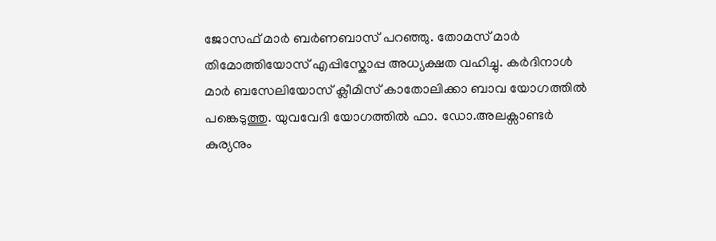ജോസഫ് മാർ ബർണബാസ് പറഞ്ഞു. തോമസ് മാർ തിമോത്തിയോസ് എപ്പിസ്കോപ്പ അധ്യക്ഷത വഹിച്ചു. കർദിനാൾ മാർ ബസേലിയോസ് ക്ലീമിസ് കാതോലിക്കാ ബാവ യോഗത്തിൽ പങ്കെടുത്തു. യുവവേദി യോഗത്തിൽ ഫാ. ഡോ.അലക്സാണ്ടർ കുര്യനും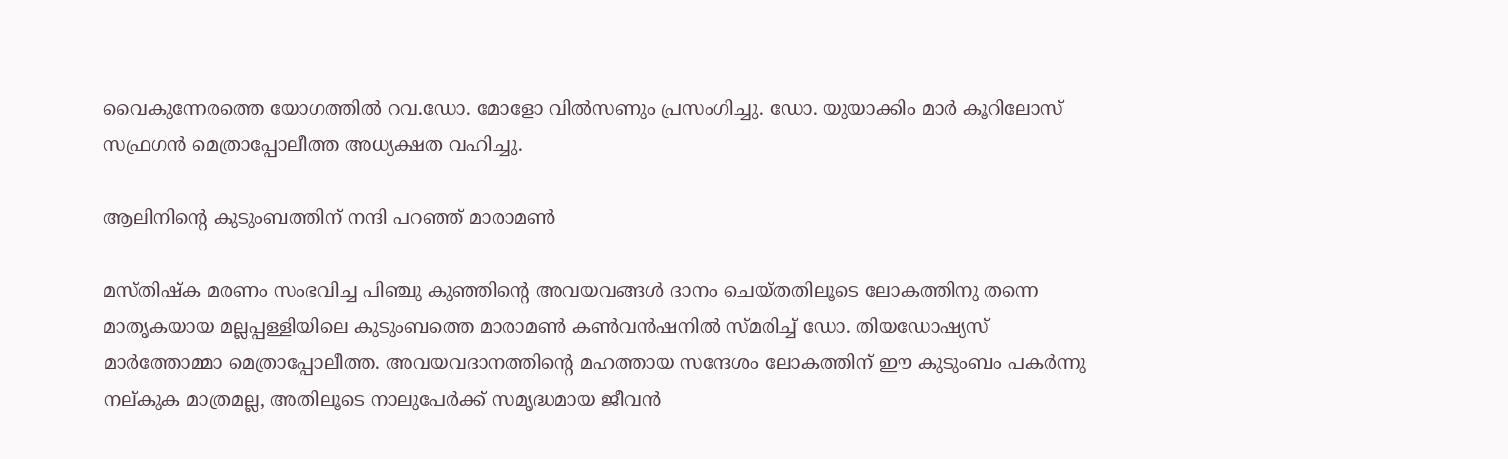വൈകുന്നേരത്തെ യോഗത്തിൽ റവ.ഡോ. മോളോ വിൽസണും പ്രസംഗിച്ചു. ഡോ. യുയാക്കിം മാർ കൂറിലോസ് സഫ്രഗൻ മെത്രാപ്പോലീത്ത അധ്യക്ഷത വഹിച്ചു.

ആലിനിന്‍റെ കുടുംബത്തിന് നന്ദി പറഞ്ഞ് മാരാമൺ

മസ്തിഷ്ക മരണം സംഭവിച്ച പിഞ്ചു കുഞ്ഞിന്‍റെ അവയവങ്ങൾ ദാനം ചെയ്തതിലൂടെ ലോകത്തിനു തന്നെ മാതൃകയായ മല്ലപ്പള്ളിയിലെ കുടുംബത്തെ മാരാമൺ കൺവൻഷനിൽ സ്മരിച്ച് ഡോ. തിയഡോഷ്യസ് മാർത്തോമ്മാ മെത്രാപ്പോലീത്ത. അവയവദാനത്തിന്‍റെ മഹത്തായ സന്ദേശം ലോകത്തിന് ഈ കുടുംബം പകർന്നു നല്കുക മാത്രമല്ല, അതിലൂടെ നാലുപേർക്ക് സമൃദ്ധമായ ജീവൻ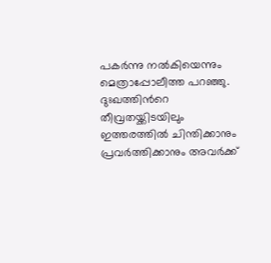പകർന്നു നൽകിയെന്നും മെത്രാപ്പോലീത്ത പറഞ്ഞു. ദുഃഖത്തിന്‍റെ തീവ്രതയ്ക്കിടയിലും ഇത്തരത്തിൽ ചിന്തിക്കാനും പ്രവർത്തിക്കാനും അവർക്ക്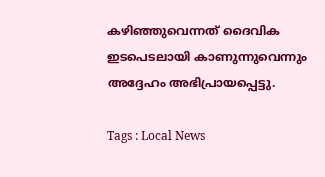കഴിഞ്ഞുവെന്നത് ദൈവിക ഇടപെടലായി കാണുന്നുവെന്നും അദ്ദേഹം അഭിപ്രായപ്പെട്ടു.

Tags : Local News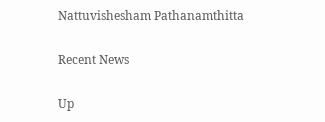Nattuvishesham Pathanamthitta

Recent News

Up